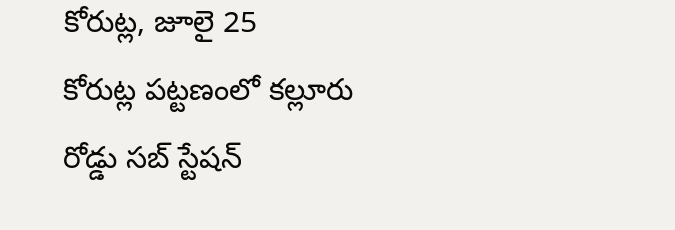కోరుట్ల, జూలై 25
కోరుట్ల పట్టణంలో కల్లూరు రోడ్డు సబ్ స్టేషన్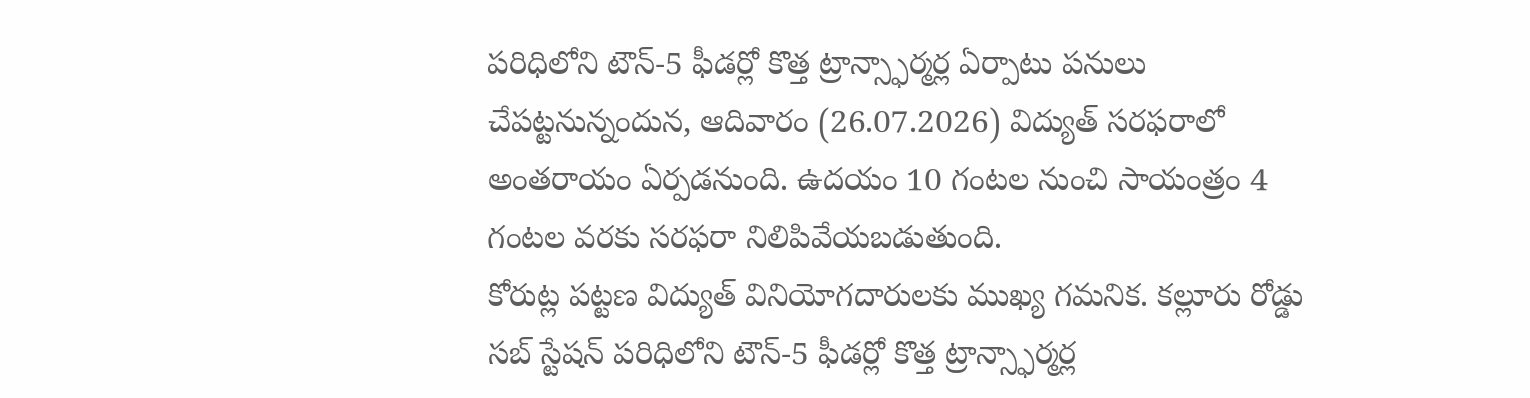పరిధిలోని టౌన్-5 ఫీడర్లో కొత్త ట్రాన్స్ఫార్మర్ల ఏర్పాటు పనులు చేపట్టనున్నందున, ఆదివారం (26.07.2026) విద్యుత్ సరఫరాలో అంతరాయం ఏర్పడనుంది. ఉదయం 10 గంటల నుంచి సాయంత్రం 4 గంటల వరకు సరఫరా నిలిపివేయబడుతుంది.
కోరుట్ల పట్టణ విద్యుత్ వినియోగదారులకు ముఖ్య గమనిక. కల్లూరు రోడ్డు సబ్ స్టేషన్ పరిధిలోని టౌన్-5 ఫీడర్లో కొత్త ట్రాన్స్ఫార్మర్ల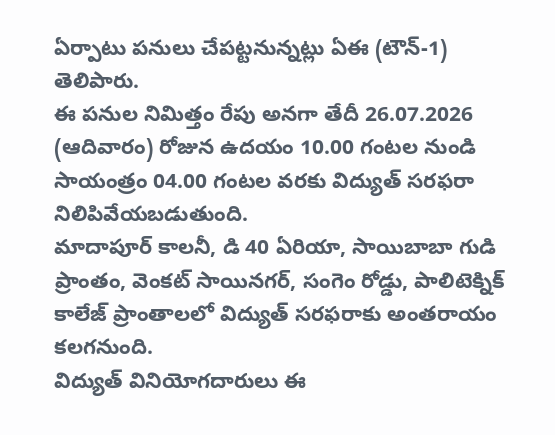ఏర్పాటు పనులు చేపట్టనున్నట్లు ఏఈ (టౌన్-1) తెలిపారు.
ఈ పనుల నిమిత్తం రేపు అనగా తేదీ 26.07.2026 (ఆదివారం) రోజున ఉదయం 10.00 గంటల నుండి సాయంత్రం 04.00 గంటల వరకు విద్యుత్ సరఫరా నిలిపివేయబడుతుంది.
మాదాపూర్ కాలనీ, డి 40 ఏరియా, సాయిబాబా గుడి ప్రాంతం, వెంకట్ సాయినగర్, సంగెం రోడ్డు, పాలిటెక్నిక్ కాలేజ్ ప్రాంతాలలో విద్యుత్ సరఫరాకు అంతరాయం కలగనుంది.
విద్యుత్ వినియోగదారులు ఈ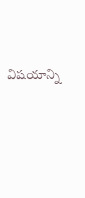విషయాన్ని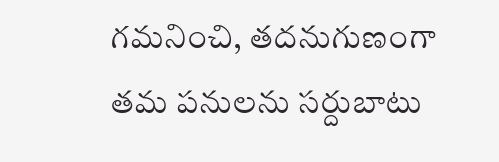గమనించి, తదనుగుణంగా తమ పనులను సర్దుబాటు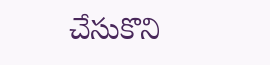చేసుకొని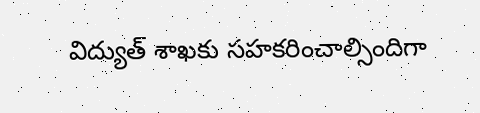విద్యుత్ శాఖకు సహకరించాల్సిందిగా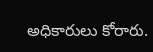అధికారులు కోరారు.